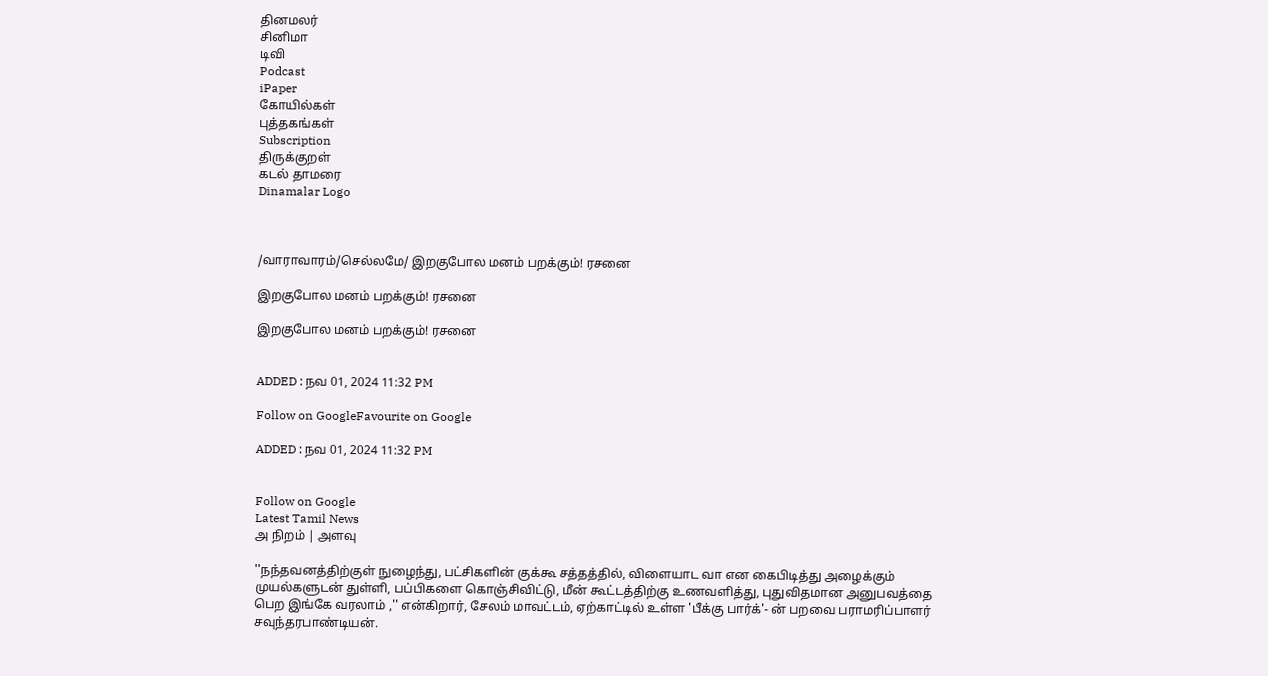தினமலர்
சினிமா
டிவி
Podcast
iPaper
கோயில்கள்
புத்தகங்கள்
Subscription
திருக்குறள்
கடல் தாமரை
Dinamalar Logo



/வாராவாரம்/செல்லமே/ இறகுபோல மனம் பறக்கும்! ரசனை

இறகுபோல மனம் பறக்கும்! ரசனை

இறகுபோல மனம் பறக்கும்! ரசனை


ADDED : நவ 01, 2024 11:32 PM

Follow on GoogleFavourite on Google

ADDED : நவ 01, 2024 11:32 PM


Follow on Google
Latest Tamil News
அ நிறம் | அளவு

''நந்தவனத்திற்குள் நுழைந்து, பட்சிகளின் குக்கூ சத்தத்தில், விளையாட வா என கைபிடித்து அழைக்கும் முயல்களுடன் துள்ளி, பப்பிகளை கொஞ்சிவிட்டு, மீன் கூட்டத்திற்கு உணவளித்து, புதுவிதமான அனுபவத்தை பெற இங்கே வரலாம் ,'' என்கிறார், சேலம் மாவட்டம், ஏற்காட்டில் உள்ள 'பீக்கு பார்க்'- ன் பறவை பராமரிப்பாளர் சவுந்தரபாண்டியன்.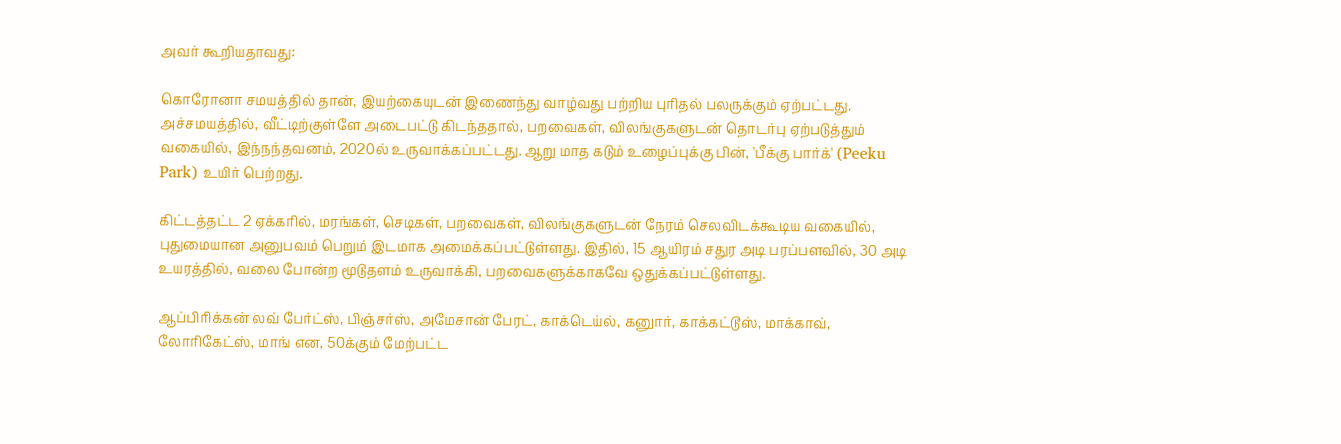அவர் கூறியதாவது:

கொரோனா சமயத்தில் தான், இயற்கையுடன் இணைந்து வாழ்வது பற்றிய புரிதல் பலருக்கும் ஏற்பட்டது. அச்சமயத்தில், வீட்டிற்குள்ளே அடைபட்டு கிடந்ததால், பறவைகள், விலங்குகளுடன் தொடர்பு ஏற்படுத்தும் வகையில், இந்நந்தவனம், 2020ல் உருவாக்கப்பட்டது. ஆறு மாத கடும் உழைப்புக்கு பின், 'பீக்கு பார்க்' (Peeku Park) உயிர் பெற்றது.

கிட்டத்தட்ட 2 ஏக்கரில், மரங்கள், செடிகள், பறவைகள், விலங்குகளுடன் நேரம் செலவிடக்கூடிய வகையில், புதுமையான அனுபவம் பெறும் இடமாக அமைக்கப்பட்டுள்ளது. இதில், 15 ஆயிரம் சதுர அடி பரப்பளவில், 30 அடி உயரத்தில், வலை போன்ற மூடுதளம் உருவாக்கி, பறவைகளுக்காகவே ஒதுக்கப்பட்டுள்ளது.

ஆப்பிரிக்கன் லவ் பேர்ட்ஸ், பிஞ்சர்ஸ், அமேசான் பேரட், காக்டெய்ல், கனுார், காக்கட்டூஸ், மாக்காவ், லோரிகேட்ஸ், மாங் என, 50க்கும் மேற்பட்ட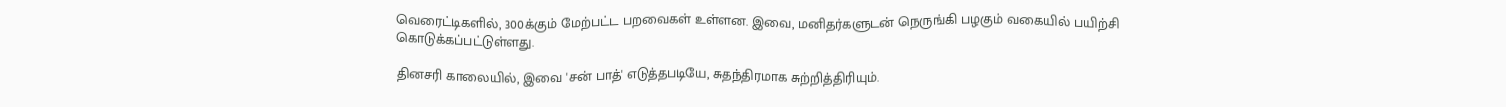வெரைட்டிகளில், 300க்கும் மேற்பட்ட பறவைகள் உள்ளன. இவை, மனிதர்களுடன் நெருங்கி பழகும் வகையில் பயிற்சி கொடுக்கப்பட்டுள்ளது.

தினசரி காலையில், இவை 'சன் பாத்' எடுத்தபடியே, சுதந்திரமாக சுற்றித்திரியும்.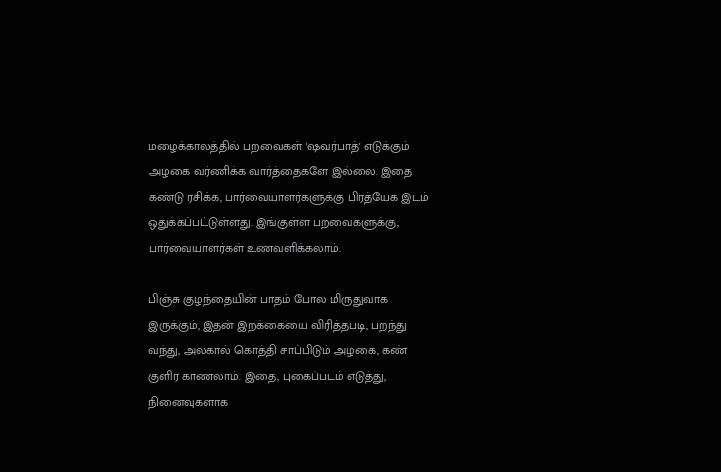மழைக்காலத்தில் பறவைகள் 'ஷவர்பாத்' எடுக்கும் அழகை வர்ணிக்க வார்த்தைகளே இல்லை. இதை கண்டு ரசிக்க, பார்வையாளர்களுக்கு பிரத்யேக இடம் ஒதுக்கப்பட்டுள்ளது. இங்குள்ள பறவைகளுக்கு, பார்வையாளர்கள் உணவளிக்கலாம்.

பிஞ்சு குழந்தையின் பாதம் போல மிருதுவாக இருக்கும், இதன் இறக்கையை விரித்தபடி, பறந்து வந்து, அலகால் கொத்தி சாப்பிடும் அழகை, கண் குளிர காணலாம். இதை, புகைப்படம் எடுத்து, நினைவுகளாக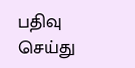பதிவு செய்து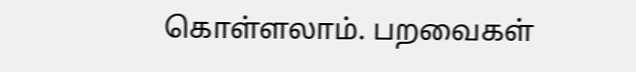கொள்ளலாம். பறவைகள்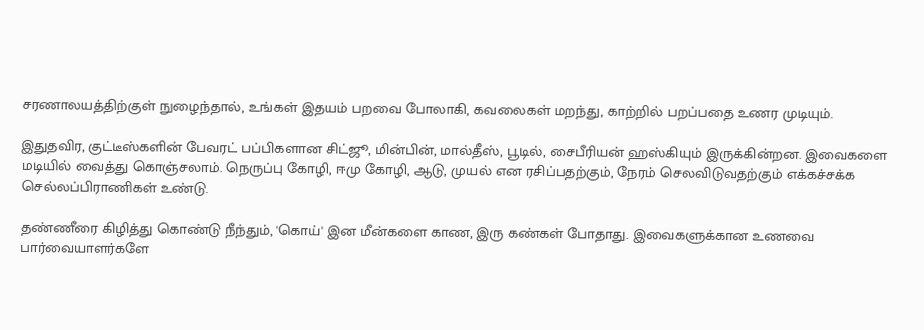சரணாலயத்திற்குள் நுழைந்தால், உங்கள் இதயம் பறவை போலாகி, கவலைகள் மறந்து, காற்றில் பறப்பதை உணர முடியும்.

இதுதவிர, குட்டீஸ்களின் பேவரட் பப்பிகளான சிட்ஜூ, மின்பின், மால்தீஸ், பூடில், சைபீரியன் ஹஸ்கியும் இருக்கின்றன. இவைகளை மடியில் வைத்து கொஞ்சலாம். நெருப்பு கோழி, ஈமு கோழி, ஆடு, முயல் என ரசிப்பதற்கும், நேரம் செலவிடுவதற்கும் எக்கச்சக்க செல்லப்பிராணிகள் உண்டு.

தண்ணீரை கிழித்து கொண்டு நீந்தும், 'கொய்' இன மீன்களை காண, இரு கண்கள் போதாது. இவைகளுக்கான உணவை பார்வையாளர்களே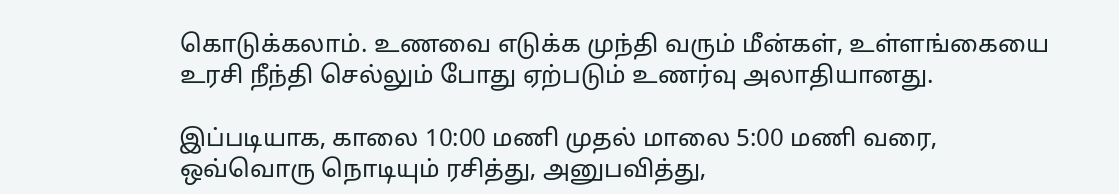கொடுக்கலாம். உணவை எடுக்க முந்தி வரும் மீன்கள், உள்ளங்கையை உரசி நீந்தி செல்லும் போது ஏற்படும் உணர்வு அலாதியானது.

இப்படியாக, காலை 10:00 மணி முதல் மாலை 5:00 மணி வரை, ஒவ்வொரு நொடியும் ரசித்து, அனுபவித்து,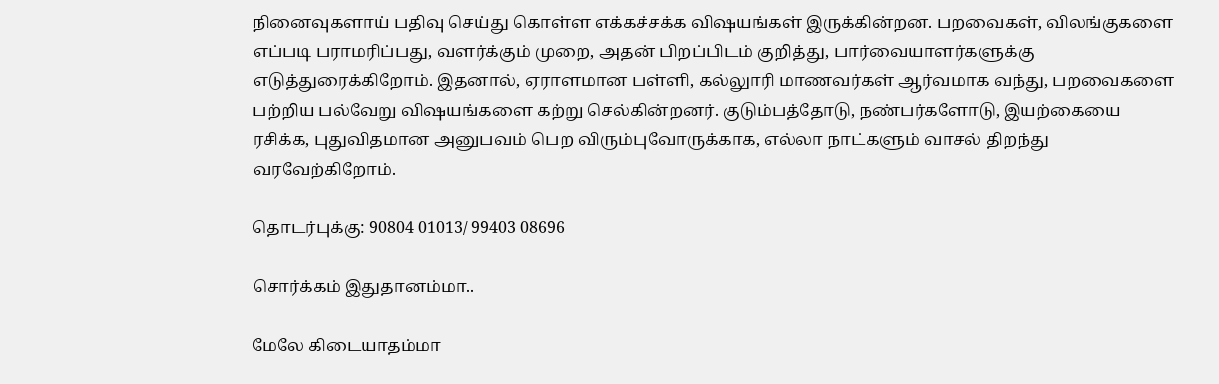நினைவுகளாய் பதிவு செய்து கொள்ள எக்கச்சக்க விஷயங்கள் இருக்கின்றன. பறவைகள், விலங்குகளை எப்படி பராமரிப்பது, வளர்க்கும் முறை, அதன் பிறப்பிடம் குறித்து, பார்வையாளர்களுக்கு எடுத்துரைக்கிறோம். இதனால், ஏராளமான பள்ளி, கல்லுாரி மாணவர்கள் ஆர்வமாக வந்து, பறவைகளை பற்றிய பல்வேறு விஷயங்களை கற்று செல்கின்றனர். குடும்பத்தோடு, நண்பர்களோடு, இயற்கையை ரசிக்க, புதுவிதமான அனுபவம் பெற விரும்புவோருக்காக, எல்லா நாட்களும் வாசல் திறந்து வரவேற்கிறோம்.

தொடர்புக்கு: 90804 01013/ 99403 08696

சொர்க்கம் இதுதானம்மா..

மேலே கிடையாதம்மா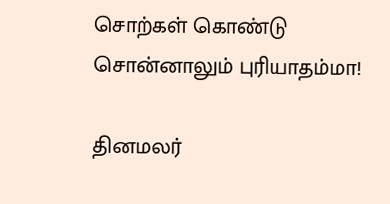சொற்கள் கொண்டு சொன்னாலும் புரியாதம்மா!

தினமலர்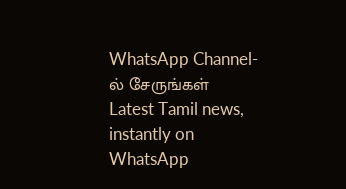WhatsApp Channel-ல் சேருங்கள்
Latest Tamil news, instantly on WhatsApp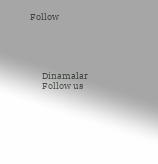Follow





      Dinamalar
      Follow us